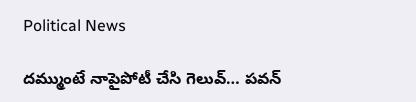Political News

ద‌మ్ముంటే నాపైపోటీ చేసి గెలువ్‌… ప‌వ‌న్‌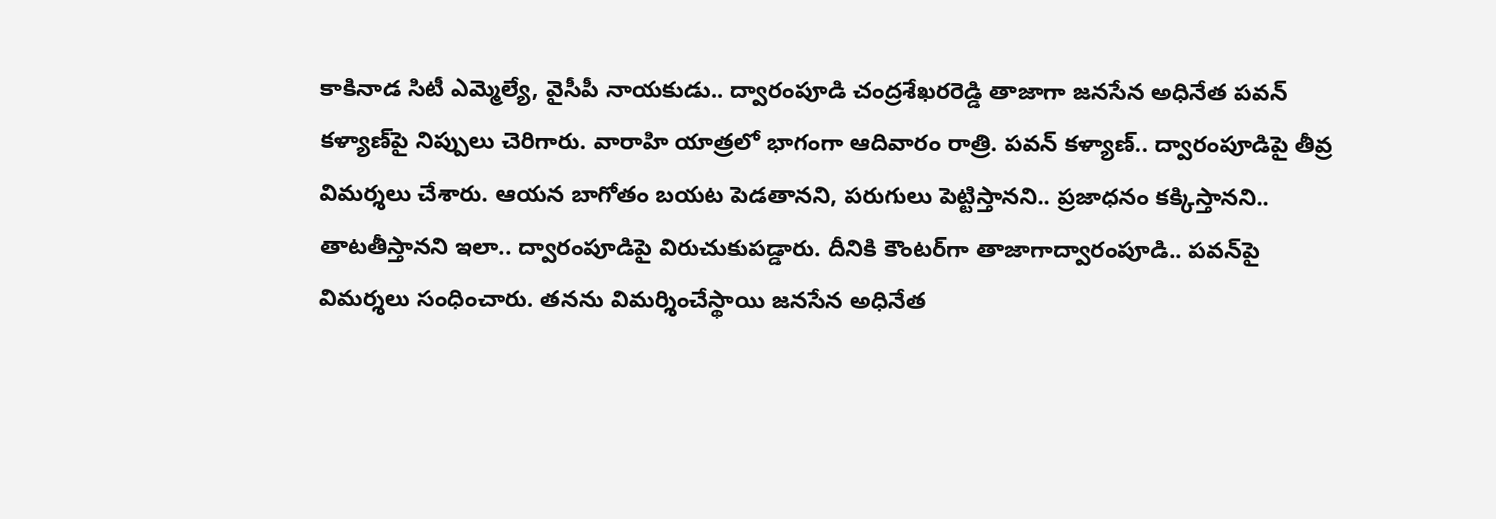కాకినాడ సిటీ ఎమ్మెల్యే, వైసీపీ నాయ‌కుడు.. ద్వారంపూడి చంద్ర‌శేఖ‌ర‌రెడ్డి తాజాగా జ‌న‌సేన అధినేత ప‌వ‌న్ క‌ళ్యాణ్‌పై నిప్పులు చెరిగారు. వారాహి యాత్ర‌లో భాగంగా ఆదివారం రాత్రి. ప‌వ‌న్ క‌ళ్యాణ్‌.. ద్వారంపూడిపై తీవ్ర విమ‌ర్శ‌లు చేశారు. ఆయ‌న బాగోతం బ‌య‌ట పెడ‌తాన‌ని, ప‌రుగులు పెట్టిస్తాన‌ని.. ప్ర‌జాధ‌నం క‌క్కిస్తాన‌ని.. తాట‌తీస్తాన‌ని ఇలా.. ద్వారంపూడిపై విరుచుకుప‌డ్డారు. దీనికి కౌంట‌ర్‌గా తాజాగాద్వారంపూడి.. ప‌వ‌న్‌పై విమ‌ర్శ‌లు సంధించారు. తనను విమర్శించేస్థాయి జనసేన అధినేత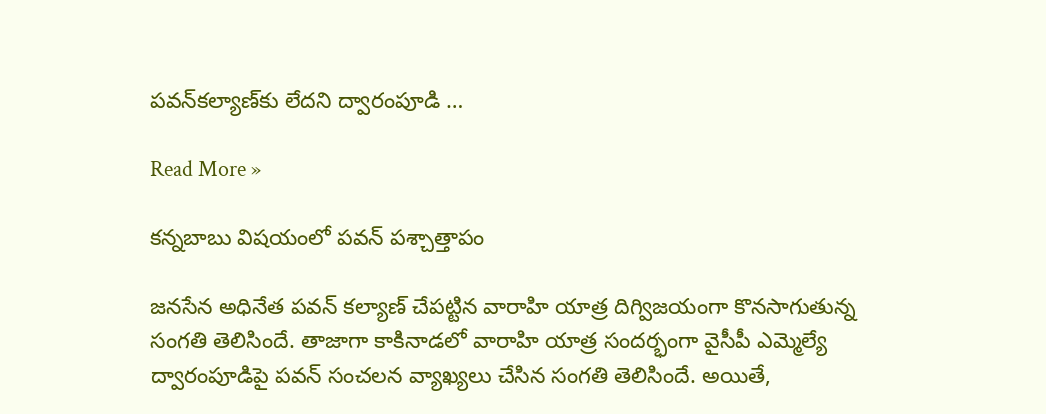పవన్‌కల్యాణ్‌కు లేదని ద్వారంపూడి …

Read More »

కన్నబాబు విషయంలో పవన్ పశ్చాత్తాపం

జనసేన అధినేత పవన్ కల్యాణ్ చేపట్టిన వారాహి యాత్ర దిగ్విజయంగా కొనసాగుతున్న సంగతి తెలిసిందే. తాజాగా కాకినాడలో వారాహి యాత్ర సందర్భంగా వైసీపీ ఎమ్మెల్యే ద్వారంపూడిపై పవన్ సంచలన వ్యాఖ్యలు చేసిన సంగతి తెలిసిందే. అయితే,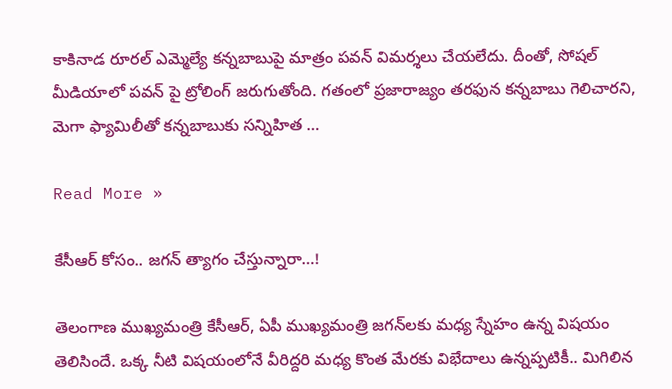కాకినాడ రూరల్ ఎమ్మెల్యే కన్నబాబుపై మాత్రం పవన్ విమర్శలు చేయలేదు. దీంతో, సోషల్ మీడియాలో పవన్ పై ట్రోలింగ్ జరుగుతోంది. గతంలో ప్రజారాజ్యం తరఫున కన్నబాబు గెలిచారని, మెగా ఫ్యామిలీతో కన్నబాబుకు సన్నిహిత …

Read More »

కేసీఆర్ కోసం.. జ‌గ‌న్ త్యాగం చేస్తున్నారా…!

తెలంగాణ ముఖ్య‌మంత్రి కేసీఆర్‌, ఏపీ ముఖ్య‌మంత్రి జ‌గ‌న్‌ల‌కు మ‌ధ్య స్నేహం ఉన్న విష‌యం తెలిసిందే. ఒక్క నీటి విష‌యంలోనే వీరిద్ద‌రి మ‌ధ్య కొంత మేర‌కు విభేదాలు ఉన్న‌ప్ప‌టికీ.. మిగిలిన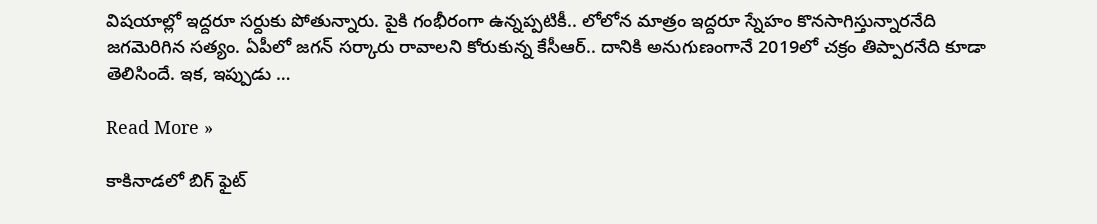విష‌యాల్లో ఇద్ద‌రూ స‌ర్దుకు పోతున్నారు. పైకి గంభీరంగా ఉన్న‌ప్ప‌టికీ.. లోలోన మాత్రం ఇద్ద‌రూ స్నేహం కొన‌సాగిస్తున్నార‌నేది జ‌గ‌మెరిగిన స‌త్యం. ఏపీలో జ‌గ‌న్ స‌ర్కారు రావాల‌ని కోరుకున్న కేసీఆర్.. దానికి అనుగుణంగానే 2019లో చ‌క్రం తిప్పార‌నేది కూడా తెలిసిందే. ఇక‌, ఇప్పుడు …

Read More »

కాకినాడలో బిగ్ ఫైట్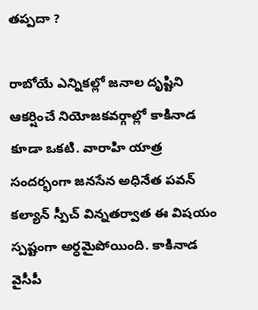తప్పదా ?

రాబోయే ఎన్నికల్లో జనాల దృష్టిని ఆకర్షించే నియోజకవర్గాల్లో కాకినాడ కూడా ఒకటి. వారాహి యాత్ర సందర్భంగా జనసేన అధినేత పవన్ కల్యాన్ స్పీచ్ విన్నతర్వాత ఈ విషయం స్పష్టంగా అర్ధమైపోయింది. కాకినాడ వైసీపీ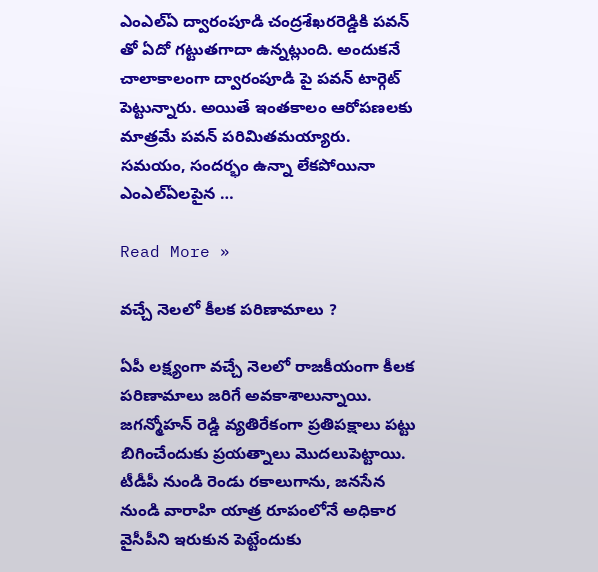ఎంఎల్ఏ ద్వారంపూడి చంద్రశేఖరరెడ్డికి పవన్ తో ఏదో గట్టుతగాదా ఉన్నట్లుంది. అందుకనే చాలాకాలంగా ద్వారంపూడి పై పవన్ టార్గెట్ పెట్టున్నారు. అయితే ఇంతకాలం ఆరోపణలకు మాత్రమే పవన్ పరిమితమయ్యారు. సమయం, సందర్భం ఉన్నా లేకపోయినా ఎంఎల్ఏలపైన …

Read More »

వచ్చే నెలలో కీలక పరిణామాలు ?

ఏపీ లక్ష్యంగా వచ్చే నెలలో రాజకీయంగా కీలక పరిణామాలు జరిగే అవకాశాలున్నాయి. జగన్మోహన్ రెడ్డి వ్యతిరేకంగా ప్రతిపక్షాలు పట్టు బిగించేందుకు ప్రయత్నాలు మొదలుపెట్టాయి. టీడీపీ నుండి రెండు రకాలుగాను, జనసేన నుండి వారాహి యాత్ర రూపంలోనే అధికార వైసీపీని ఇరుకున పెట్టేందుకు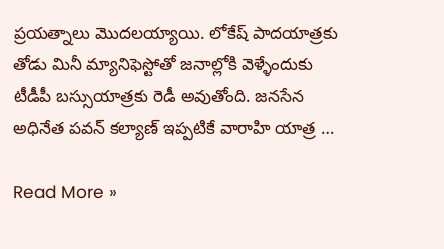ప్రయత్నాలు మొదలయ్యాయి. లోకేష్ పాదయాత్రకు తోడు మినీ మ్యానిఫెస్టోతో జనాల్లోకి వెళ్ళేందుకు టీడీపీ బస్సుయాత్రకు రెడీ అవుతోంది. జనసేన అధినేత పవన్ కల్యాణ్ ఇప్పటికే వారాహి యాత్ర …

Read More »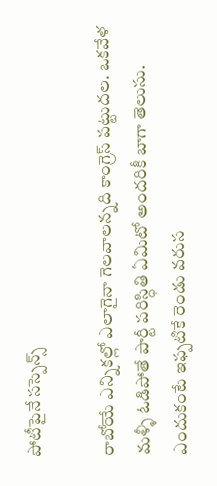పోటీపైనే సస్పెన్స్

రాబోయే ఎన్నికల్లో ఎలాగైనా గెలవాలన్నది కాంగ్రెస్ పట్టుదల. ఒకవేళ మళ్ళీ ఓడిపోతే పార్టీ పరిస్ధితి ఏమిటో అందరికీ బాగా తెలుసు. ఎందుకంటే ఇఫ్పటికే రెండు వరుస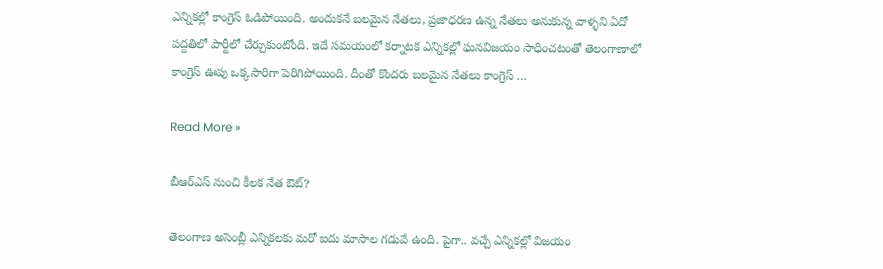ఎన్నికల్లో కాంగ్రెస్ ఓడిపోయింది. అందుకనే బలమైన నేతలు, ప్రజాధరణ ఉన్న నేతలు అనుకున్న వాళ్ళని ఏదో పద్దతిలో పార్టీలో చేర్చుకుంటోంది. ఇదే సమయంలో కర్నాటక ఎన్నికల్లో ఘనవిజయం సాధించటంతో తెలంగాణాలో కాంగ్రెస్ ఊపు ఒక్కసారిగా పెరిగిపోయింది. దీంతో కొందరు బలమైన నేతలు కాంగ్రెస్ …

Read More »

బీఆర్ఎస్ నుంచి కీల‌క నేత ఔట్‌?

తెలంగాణ అసెంబ్లీ ఎన్నిక‌ల‌కు మ‌రో ఐదు మాసాల గ‌డువే ఉంది. పైగా.. వ‌చ్చే ఎన్నిక‌ల్లో విజ‌యం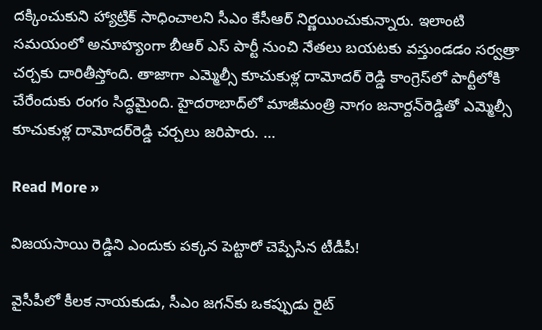ద‌క్కించుకుని హ్యాట్రిక్ సాధించాల‌ని సీఎం కేసీఆర్ నిర్ణ‌యించుకున్నారు. ఇలాంటి స‌మ‌యంలో అనూహ్యంగా బీఆర్ ఎస్ పార్టీ నుంచి నేత‌లు బ‌య‌ట‌కు వ‌స్తుండ‌డం స‌ర్వ‌త్రా చ‌ర్చ‌కు దారితీస్తోంది. తాజాగా ఎమ్మెల్సీ కూచుకుళ్ల దామోద‌ర్ రెడ్డి కాంగ్రెస్‌లో పార్టీలోకి చేరేందుకు రంగం సిద్ధమైంది. హైదరాబాద్‌లో మాజీమంత్రి నాగం జనార్దన్‌రెడ్డితో ఎమ్మెల్సీ కూచుకుళ్ల దామోదర్‌రెడ్డి చర్చలు జరిపారు. …

Read More »

విజ‌య‌సాయి రెడ్డిని ఎందుకు ప‌క్క‌న పెట్టారో చెప్పేసిన టీడీపీ!

వైసీపీలో కీల‌క నాయ‌కుడు, సీఎం జ‌గ‌న్‌కు ఒక‌ప్పుడు రైట్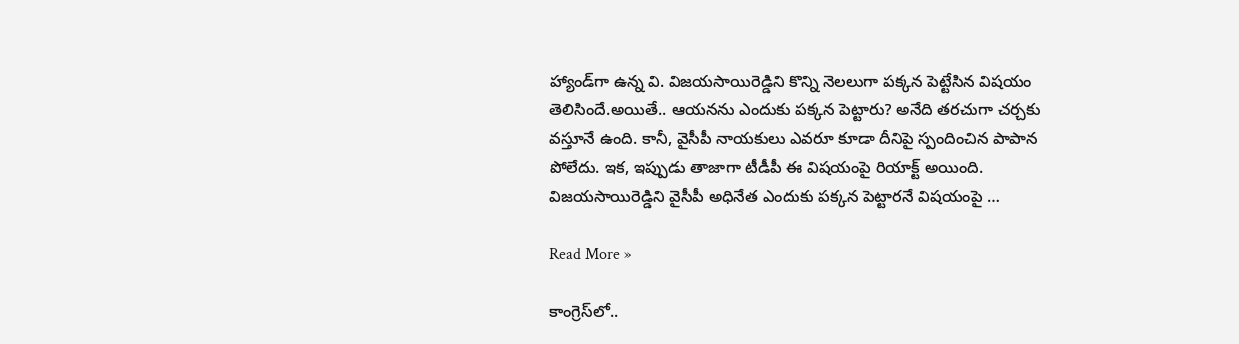హ్యాండ్‌గా ఉన్న వి. విజ‌య‌సాయిరెడ్డిని కొన్ని నెల‌లుగా ప‌క్క‌న పెట్టేసిన విష‌యం తెలిసిందే.అయితే.. ఆయ‌న‌ను ఎందుకు ప‌క్క‌న పెట్టారు? అనేది త‌ర‌చుగా చ‌ర్చ‌కు వ‌స్తూనే ఉంది. కానీ, వైసీపీ నాయ‌కులు ఎవ‌రూ కూడా దీనిపై స్పందించిన పాపాన పోలేదు. ఇక‌, ఇప్పుడు తాజాగా టీడీపీ ఈ విష‌యంపై రియాక్ట్ అయింది. విజ‌య‌సాయిరెడ్డిని వైసీపీ అధినేత ఎందుకు ప‌క్క‌న పెట్టార‌నే విష‌యంపై …

Read More »

కాంగ్రెస్‌లో..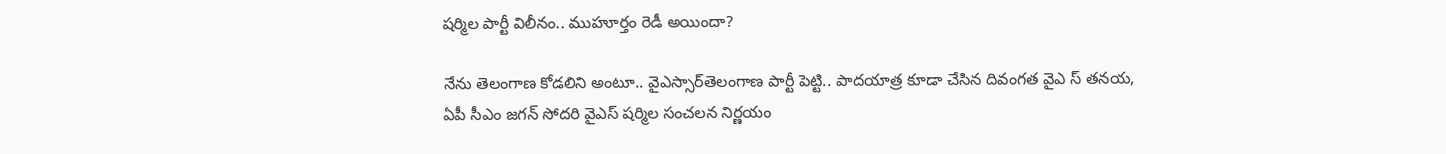ష‌ర్మిల పార్టీ విలీనం.. ముహూర్తం రెడీ అయిందా?

నేను తెలంగాణ కోడ‌లిని అంటూ.. వైఎస్సార్‌తెలంగాణ పార్టీ పెట్టి.. పాద‌యాత్ర కూడా చేసిన దివంగ‌త వైఎ స్ త‌న‌య‌, ఏపీ సీఎం జ‌గ‌న్ సోద‌రి వైఎస్ ష‌ర్మిల సంచ‌ల‌న నిర్ణ‌యం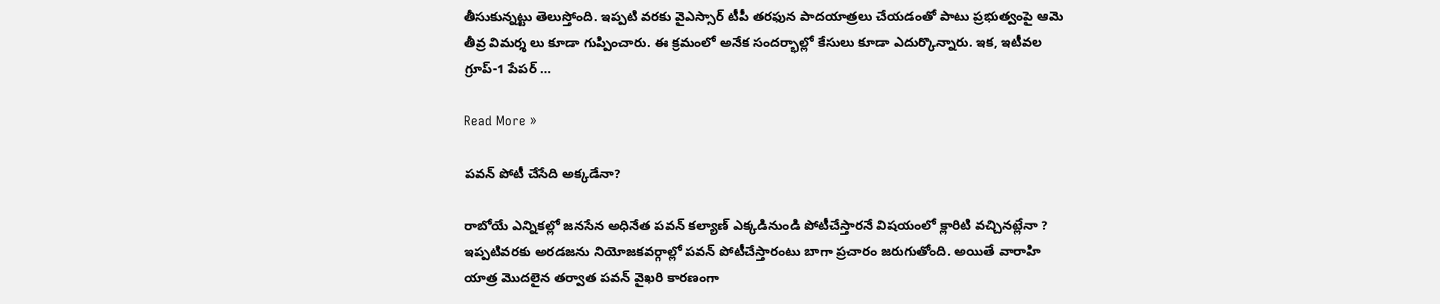తీసుకున్న‌ట్టు తెలుస్తోంది. ఇప్ప‌టి వ‌ర‌కు వైఎస్సార్ టీపీ త‌ర‌ఫున పాద‌యాత్ర‌లు చేయ‌డంతో పాటు ప్ర‌భుత్వంపై ఆమె తీవ్ర విమ‌ర్శ లు కూడా గుప్పించారు. ఈ క్ర‌మంలో అనేక సంద‌ర్భాల్లో కేసులు కూడా ఎదుర్కొన్నారు. ఇక‌, ఇటీవ‌ల గ్రూప్‌-1 పేప‌ర్ …

Read More »

పవన్ పోటీ చేసేది అక్కడేనా?

రాబోయే ఎన్నికల్లో జనసేన అధినేత పవన్ కల్యాణ్ ఎక్కడినుండి పోటీచేస్తారనే విషయంలో క్లారిటి వచ్చినట్లేనా ? ఇప్పటివరకు అరడజను నియోజకవర్గాల్లో పవన్ పోటీచేస్తారంటు బాగా ప్రచారం జరుగుతోంది. అయితే వారాహి యాత్ర మొదలైన తర్వాత పవన్ వైఖరి కారణంగా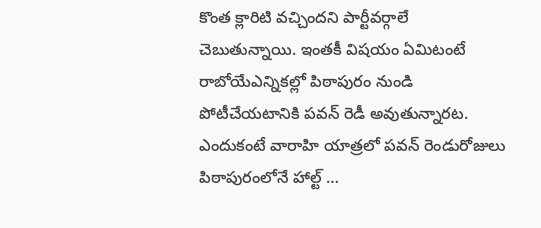కొంత క్లారిటి వచ్చిందని పార్టీవర్గాలే చెబుతున్నాయి. ఇంతకీ విషయం ఏమిటంటే రాబోయేఎన్నికల్లో పిఠాపురం నుండి పోటీచేయటానికి పవన్ రెడీ అవుతున్నారట. ఎందుకంటే వారాహి యాత్రలో పవన్ రెండురోజులు పిఠాపురంలోనే హాల్ట్ …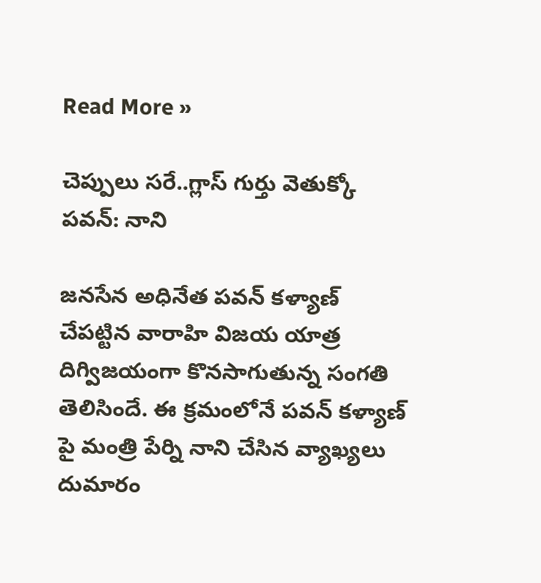Read More »

చెప్పులు సరే..గ్లాస్ గుర్తు వెతుక్కో పవన్: నాని

జనసేన అధినేత పవన్ కళ్యాణ్ చేపట్టిన వారాహి విజయ యాత్ర దిగ్విజయంగా కొనసాగుతున్న సంగతి తెలిసిందే. ఈ క్రమంలోనే పవన్ కళ్యాణ్ పై మంత్రి పేర్ని నాని చేసిన వ్యాఖ్యలు దుమారం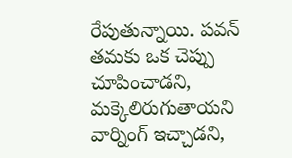రేపుతున్నాయి. పవన్ తమకు ఒక చెప్పు చూపించాడని, మక్కెలిరుగుతాయని వార్నింగ్ ఇచ్చాడని,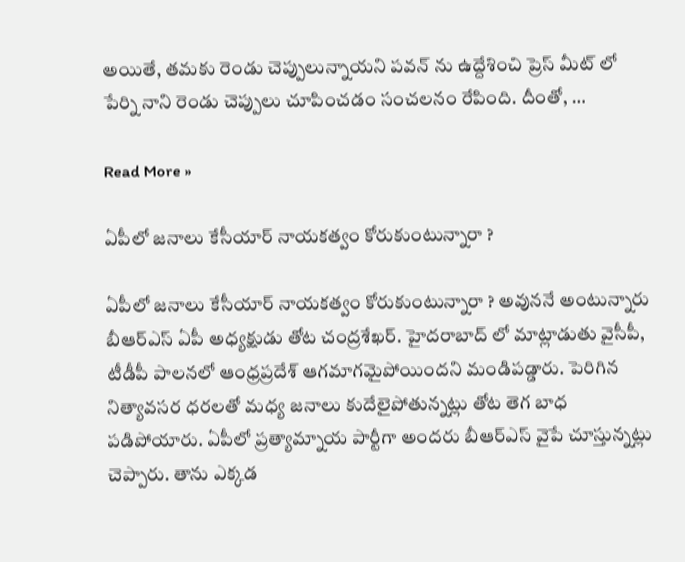అయితే, తమకు రెండు చెప్పులున్నాయని పవన్ ను ఉద్దేశించి ప్రెస్ మీట్ లో పేర్ని నాని రెండు చెప్పులు చూపించడం సంచలనం రేపింది. దీంతో, …

Read More »

ఏపీలో జనాలు కేసీయార్ నాయకత్వం కోరుకుంటున్నారా ?

ఏపీలో జనాలు కేసీయార్ నాయకత్వం కోరుకుంటున్నారా ? అవుననే అంటున్నారు బీఆర్ఎస్ ఏపీ అధ్యక్షుడు తోట చంద్రశేఖర్. హైదరాబాద్ లో మాట్లాడుతు వైసీపీ, టీడీపీ పాలనలో ఆంధ్రప్రదేశ్ ఆగమాగమైపోయిందని మండిపడ్డారు. పెరిగిన నిత్యావసర ధరలతో మధ్య జనాలు కుదేలైపోతున్నట్లు తోట తెగ బాధ పడిపోయారు. ఏపీలో ప్రత్యామ్నాయ పార్టీగా అందరు బీఆర్ఎస్ వైపే చూస్తున్నట్లు చెప్పారు. తాను ఎక్కడ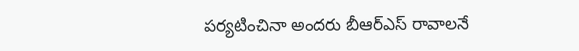పర్యటించినా అందరు బీఆర్ఎస్ రావాలనే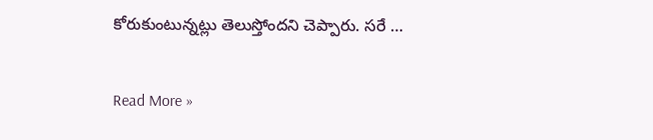కోరుకుంటున్నట్లు తెలుస్తోందని చెప్పారు. సరే …

Read More »